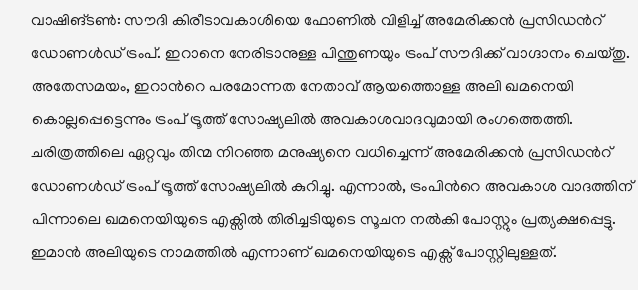വാഷിങ്ടണ്‍: സൗദി കിരീടാവകാശിയെ ഫോണിൽ വിളിച്ച് അമേരിക്കൻ പ്രസിഡന്‍റ് ഡോണള്‍ഡ് ട്രംപ്. ഇറാനെ നേരിടാനുള്ള പിന്തുണയും ട്രംപ് സൗദിക്ക് വാഗ്ദാനം ചെയ്തു. അതേസമയം, ഇറാന്‍റെ പരമോന്നത നേതാവ് ആയത്തൊള്ള അലി ഖമനെയി കൊല്ലപ്പെട്ടെന്നും ട്രംപ് ട്രൂത്ത് സോഷ്യലിൽ അവകാശവാദവുമായി രംഗത്തെത്തി. ചരിത്രത്തിലെ ഏറ്റവും തിന്മ നിറഞ്ഞ മനുഷ്യനെ വധിച്ചെന്ന് അമേരിക്കൻ പ്രസിഡന്‍റ് ഡോണള്‍ഡ് ട്രംപ് ട്രൂത്ത് സോഷ്യലിൽ കുറിച്ചു. എന്നാൽ, ട്രംപിന്‍റെ അവകാശ വാദത്തിന് പിന്നാലെ ഖമനെയിയുടെ എക്സിൽ തിരിച്ചടിയുടെ സൂചന നൽകി പോസ്റ്റും പ്രത്യക്ഷപ്പെട്ടു. ഇമാൻ അലിയുടെ നാമത്തിൽ എന്നാണ് ഖമനെയിയുടെ എക്സ് പോസ്റ്റിലുള്ളത്.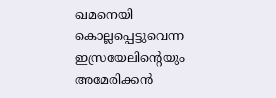ഖമനെയി കൊല്ലപ്പെട്ടുവെന്ന ഇസ്രയേലിന്‍റെയും അമേരിക്കൻ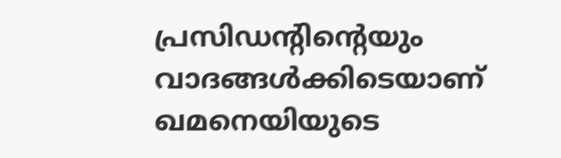പ്രസിഡന്‍റിന്‍റെയും വാദങ്ങള്‍ക്കിടെയാണ് ഖമനെയിയുടെ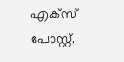എക്സ് പോസ്റ്റ്.